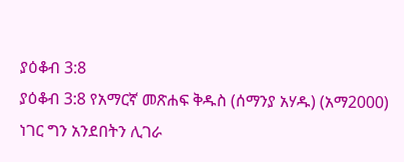ያዕቆብ 3:8
ያዕቆብ 3:8 የአማርኛ መጽሐፍ ቅዱስ (ሰማንያ አሃዱ) (አማ2000)
ነገር ግን አንደበትን ሊገራ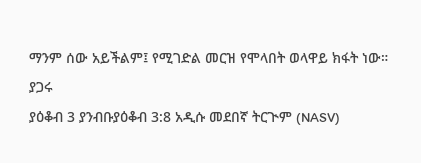ማንም ሰው አይችልም፤ የሚገድል መርዝ የሞላበት ወላዋይ ክፋት ነው።
ያጋሩ
ያዕቆብ 3 ያንብቡያዕቆብ 3:8 አዲሱ መደበኛ ትርጒም (NASV)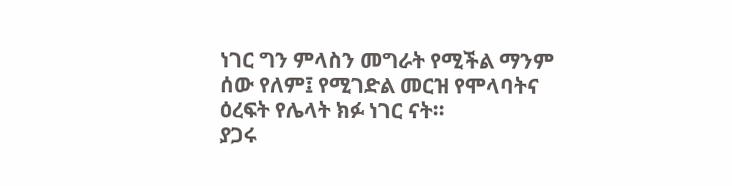ነገር ግን ምላስን መግራት የሚችል ማንም ሰው የለም፤ የሚገድል መርዝ የሞላባትና ዕረፍት የሌላት ክፉ ነገር ናት።
ያጋሩ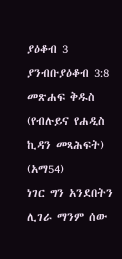ያዕቆብ 3 ያንብቡያዕቆብ 3:8 መጽሐፍ ቅዱስ (የብሉይና የሐዲስ ኪዳን መጻሕፍት) (አማ54)
ነገር ግን አንደበትን ሊገራ ማንም ሰው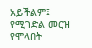አይችልም፤ የሚገድል መርዝ የሞላበት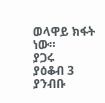ወላዋይ ክፋት ነው።
ያጋሩ
ያዕቆብ 3 ያንብቡ